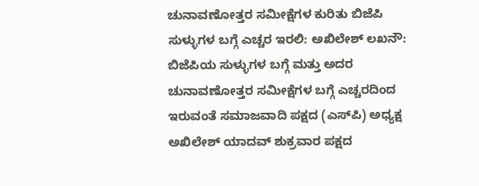ಚುನಾವಣೋತ್ತರ ಸಮೀಕ್ಷೆಗಳ ಕುರಿತು ಬಿಜೆಪಿ ಸುಳ್ಳುಗಳ ಬಗ್ಗೆ ಎಚ್ಚರ ಇರಲಿ: ಅಖಿಲೇಶ್ ಲಖನೌ: ಬಿಜೆಪಿಯ ಸುಳ್ಳುಗಳ ಬಗ್ಗೆ ಮತ್ತು ಅದರ ಚುನಾವಣೋತ್ತರ ಸಮೀಕ್ಷೆಗಳ ಬಗ್ಗೆ ಎಚ್ಚರದಿಂದ ಇರುವಂತೆ ಸಮಾಜವಾದಿ ಪಕ್ಷದ (ಎಸ್‌ಪಿ) ಅಧ್ಯಕ್ಷ ಅಖಿಲೇಶ್ ಯಾದವ್ ಶುಕ್ರವಾರ ಪಕ್ಷದ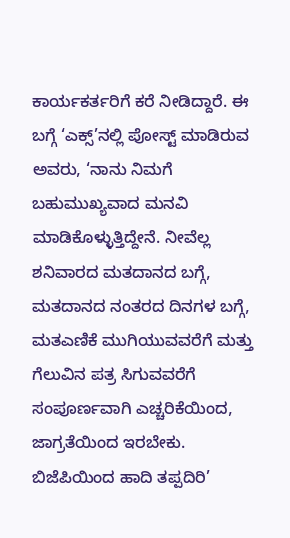ಕಾರ್ಯಕರ್ತರಿಗೆ ಕರೆ ನೀಡಿದ್ದಾರೆ. ಈ ಬಗ್ಗೆ ‘ಎಕ್ಸ್‌’ನಲ್ಲಿ ಪೋಸ್ಟ್ ಮಾಡಿರುವ ಅವರು, ‘ನಾನು ನಿಮಗೆ ಬಹುಮುಖ್ಯವಾದ ಮನವಿ ಮಾಡಿಕೊಳ್ಳುತ್ತಿದ್ದೇನೆ. ನೀವೆಲ್ಲ ಶನಿವಾರದ ಮತದಾನದ ಬಗ್ಗೆ, ಮತದಾನದ ನಂತರದ ದಿನಗಳ ಬಗ್ಗೆ, ಮತಎಣಿಕೆ ಮುಗಿಯುವವರೆಗೆ ಮತ್ತು ಗೆಲುವಿನ ಪತ್ರ ಸಿಗುವವರೆಗೆ ಸಂಪೂರ್ಣವಾಗಿ ಎಚ್ಚರಿಕೆಯಿಂದ, ಜಾಗ್ರತೆಯಿಂದ ಇರಬೇಕು. ಬಿಜೆಪಿಯಿಂದ ಹಾದಿ ತಪ್ಪದಿರಿ’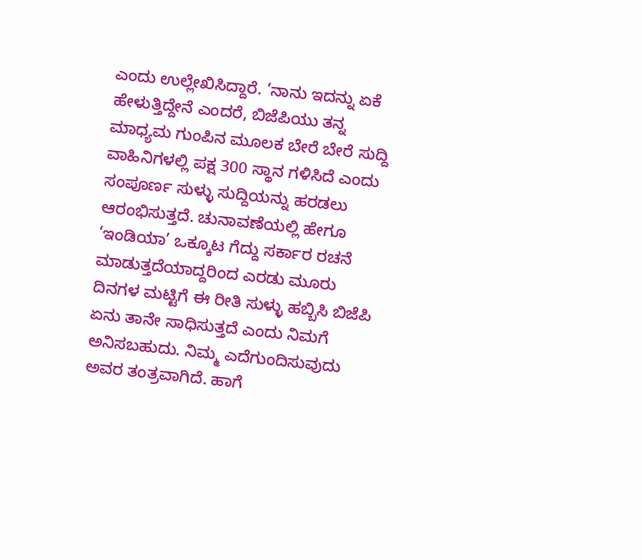ಎಂದು ಉಲ್ಲೇಖಿಸಿದ್ದಾರೆ. ‘ನಾನು ಇದನ್ನು ಏಕೆ ಹೇಳುತ್ತಿದ್ದೇನೆ ಎಂದರೆ, ಬಿಜೆಪಿಯು ತನ್ನ ಮಾಧ್ಯಮ ಗುಂಪಿನ ಮೂಲಕ ಬೇರೆ ಬೇರೆ ಸುದ್ದಿ ವಾಹಿನಿಗಳಲ್ಲಿ ಪಕ್ಷ 300 ಸ್ಥಾನ ಗಳಿಸಿದೆ ಎಂದು ಸಂಪೂರ್ಣ ಸುಳ್ಳು ಸುದ್ದಿಯನ್ನು ಹರಡಲು ಆರಂಭಿಸುತ್ತದೆ. ಚುನಾವಣೆಯಲ್ಲಿ ಹೇಗೂ ‘ಇಂಡಿಯಾ’ ಒಕ್ಕೂಟ ಗೆದ್ದು ಸರ್ಕಾರ ರಚನೆ ಮಾಡುತ್ತದೆಯಾದ್ದರಿಂದ ಎರಡು ಮೂರು ದಿನಗಳ ಮಟ್ಟಿಗೆ ಈ ರೀತಿ ಸುಳ್ಳು ಹಬ್ಬಿಸಿ ಬಿಜೆಪಿ ಏನು ತಾನೇ ಸಾಧಿಸುತ್ತದೆ ಎಂದು ನಿಮಗೆ ಅನಿಸಬಹುದು. ನಿಮ್ಮ ಎದೆಗುಂದಿಸುವುದು ಅವರ ತಂತ್ರವಾಗಿದೆ. ಹಾಗೆ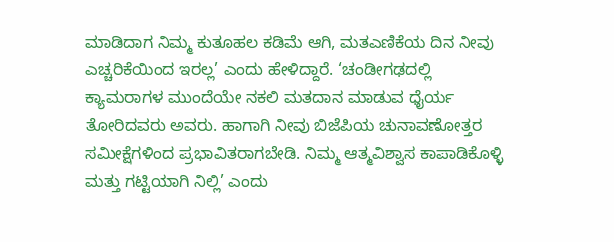ಮಾಡಿದಾಗ ನಿಮ್ಮ ಕುತೂಹಲ ಕಡಿಮೆ ಆಗಿ, ಮತಎಣಿಕೆಯ ದಿನ ನೀವು ಎಚ್ಚರಿಕೆಯಿಂದ ಇರಲ್ಲ’ ಎಂದು ಹೇಳಿದ್ದಾರೆ. ‘ಚಂಡೀಗಢದಲ್ಲಿ ಕ್ಯಾಮರಾಗಳ ಮುಂದೆಯೇ ನಕಲಿ ಮತದಾನ ಮಾಡುವ ಧೈರ್ಯ ತೋರಿದವರು ಅವರು. ಹಾಗಾಗಿ ನೀವು ಬಿಜೆಪಿಯ ಚುನಾವಣೋತ್ತರ ಸಮೀಕ್ಷೆಗಳಿಂದ ಪ್ರಭಾವಿತರಾಗಬೇಡಿ. ನಿಮ್ಮ ಆತ್ಮವಿಶ್ವಾಸ ಕಾಪಾಡಿಕೊಳ್ಳಿ ಮತ್ತು ಗಟ್ಟಿಯಾಗಿ ನಿಲ್ಲಿ’ ಎಂದು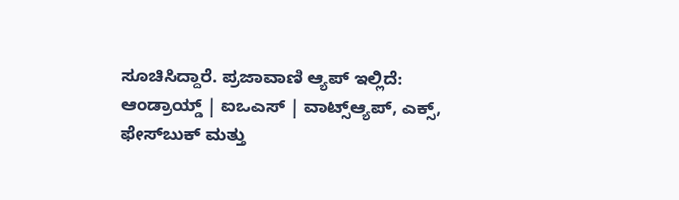ಸೂಚಿಸಿದ್ದಾರೆ. ಪ್ರಜಾವಾಣಿ ಆ್ಯಪ್ ಇಲ್ಲಿದೆ: ಆಂಡ್ರಾಯ್ಡ್ | ಐಒಎಸ್ | ವಾಟ್ಸ್ಆ್ಯಪ್, ಎಕ್ಸ್, ಫೇಸ್‌ಬುಕ್ ಮತ್ತು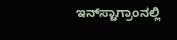ಇನ್‌ಸ್ಟಾಗ್ರಾಂನಲ್ಲಿ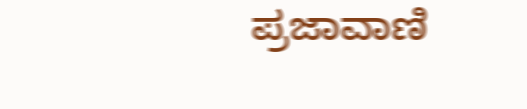ಪ್ರಜಾವಾಣಿ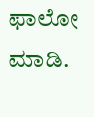ಫಾಲೋ ಮಾಡಿ.